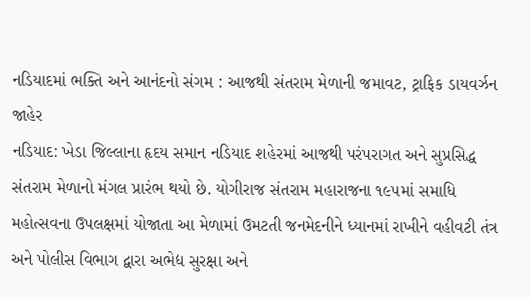નડિયાદમાં ભક્તિ અને આનંદનો સંગમ : આજથી સંતરામ મેળાની જમાવટ, ટ્રાફિક ડાયવર્ઝન જાહેર
નડિયાદ: ખેડા જિલ્લાના હૃદય સમાન નડિયાદ શહેરમાં આજથી પરંપરાગત અને સુપ્રસિદ્ધ સંતરામ મેળાનો મંગલ પ્રારંભ થયો છે. યોગીરાજ સંતરામ મહારાજના ૧૯૫માં સમાધિ મહોત્સવના ઉપલક્ષમાં યોજાતા આ મેળામાં ઉમટતી જનમેદનીને ધ્યાનમાં રાખીને વહીવટી તંત્ર અને પોલીસ વિભાગ દ્વારા અભેદ્ય સુરક્ષા અને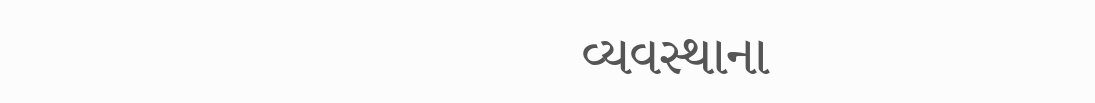વ્યવસ્થાના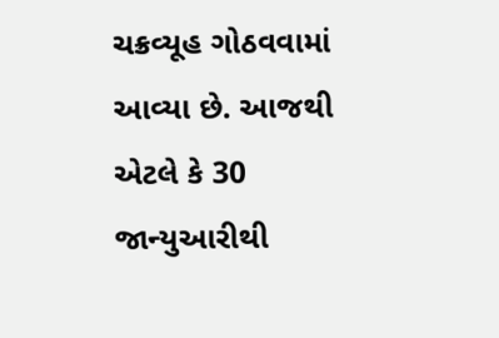ચક્રવ્યૂહ ગોઠવવામાં આવ્યા છે. આજથી એટલે કે 30 જાન્યુઆરીથી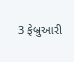3 ફેબ્રુઆરી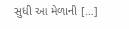સુધી આ મેળાની […]